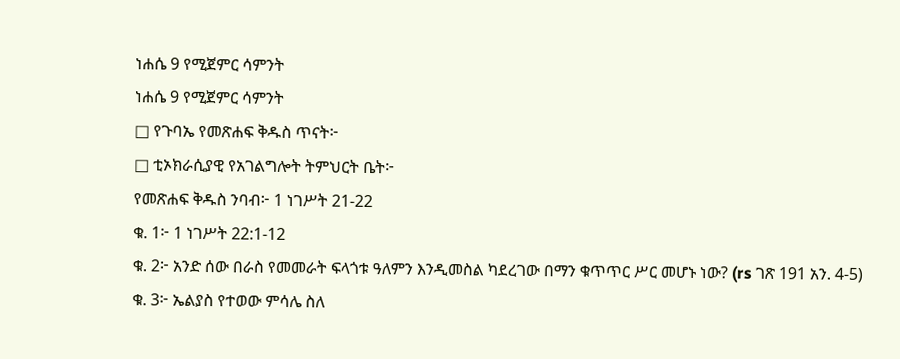ነሐሴ 9 የሚጀምር ሳምንት
ነሐሴ 9 የሚጀምር ሳምንት
□ የጉባኤ የመጽሐፍ ቅዱስ ጥናት፦
□ ቲኦክራሲያዊ የአገልግሎት ትምህርት ቤት፦
የመጽሐፍ ቅዱስ ንባብ፦ 1 ነገሥት 21-22
ቁ. 1፦ 1 ነገሥት 22:1-12
ቁ. 2፦ አንድ ሰው በራስ የመመራት ፍላጎቱ ዓለምን እንዲመስል ካደረገው በማን ቁጥጥር ሥር መሆኑ ነው? (rs ገጽ 191 አን. 4-5)
ቁ. 3፦ ኤልያስ የተወው ምሳሌ ስለ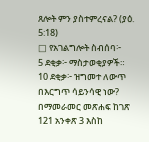ጸሎት ምን ያስተምረናል? (ያዕ. 5:18)
□ የአገልግሎት ስብሰባ፦
5 ደቂቃ፦ ማስታወቂያዎች።
10 ደቂቃ፦ ዝግመተ ለውጥ በእርግጥ ሳይንሳዊ ነው? በማመራመር መጽሐፍ ከገጽ 121 አንቀጽ 3 እስከ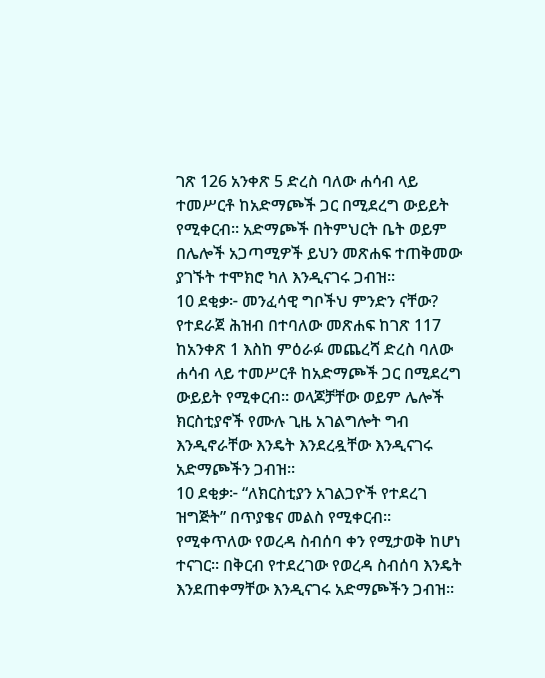ገጽ 126 አንቀጽ 5 ድረስ ባለው ሐሳብ ላይ ተመሥርቶ ከአድማጮች ጋር በሚደረግ ውይይት የሚቀርብ። አድማጮች በትምህርት ቤት ወይም በሌሎች አጋጣሚዎች ይህን መጽሐፍ ተጠቅመው ያገኙት ተሞክሮ ካለ እንዲናገሩ ጋብዝ።
10 ደቂቃ፦ መንፈሳዊ ግቦችህ ምንድን ናቸው? የተደራጀ ሕዝብ በተባለው መጽሐፍ ከገጽ 117 ከአንቀጽ 1 እስከ ምዕራፉ መጨረሻ ድረስ ባለው ሐሳብ ላይ ተመሥርቶ ከአድማጮች ጋር በሚደረግ ውይይት የሚቀርብ። ወላጆቻቸው ወይም ሌሎች ክርስቲያኖች የሙሉ ጊዜ አገልግሎት ግብ እንዲኖራቸው እንዴት እንደረዷቸው እንዲናገሩ አድማጮችን ጋብዝ።
10 ደቂቃ፦ “ለክርስቲያን አገልጋዮች የተደረገ ዝግጅት” በጥያቄና መልስ የሚቀርብ። የሚቀጥለው የወረዳ ስብሰባ ቀን የሚታወቅ ከሆነ ተናገር። በቅርብ የተደረገው የወረዳ ስብሰባ እንዴት እንደጠቀማቸው እንዲናገሩ አድማጮችን ጋብዝ።